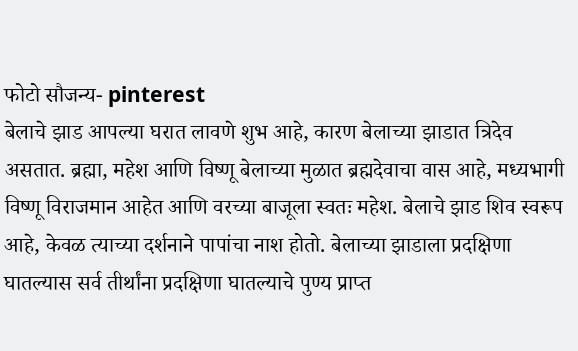फोटो सौजन्य- pinterest
बेलाचे झाड आपल्या घरात लावणे शुभ आहे, कारण बेलाच्या झाडात त्रिदेव असतात. ब्रह्मा, महेश आणि विष्णू बेलाच्या मुळात ब्रह्मदेवाचा वास आहे, मध्यभागी विष्णू विराजमान आहेत आणि वरच्या बाजूला स्वतः महेश. बेलाचे झाड शिव स्वरूप आहे, केवळ त्याच्या दर्शनाने पापांचा नाश होतो. बेलाच्या झाडाला प्रदक्षिणा घातल्यास सर्व तीर्थांना प्रदक्षिणा घातल्याचे पुण्य प्राप्त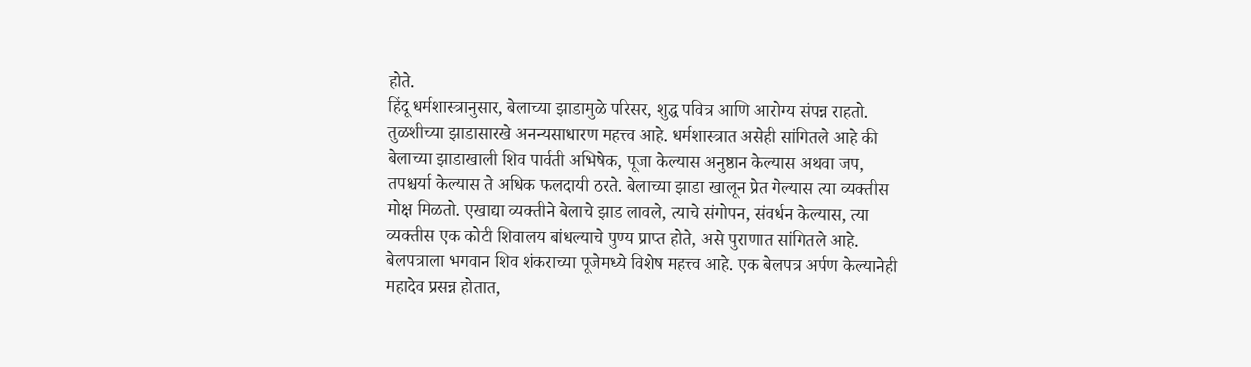होते.
हिंदू धर्मशास्त्रानुसार, बेलाच्या झाडामुळे परिसर, शुद्ध पवित्र आणि आरोग्य संपन्न राहतो. तुळशीच्या झाडासारखे अनन्यसाधारण महत्त्व आहे. धर्मशास्त्रात असेही सांगितले आहे की बेलाच्या झाडाखाली शिव पार्वती अभिषेक, पूजा केल्यास अनुष्ठान केल्यास अथवा जप, तपश्चर्या केल्यास ते अधिक फलदायी ठरते. बेलाच्या झाडा खालून प्रेत गेल्यास त्या व्यक्तीस मोक्ष मिळतो. एखाद्या व्यक्तीने बेलाचे झाड लावले, त्याचे संगोपन, संवर्धन केल्यास, त्या व्यक्तीस एक कोटी शिवालय बांधल्याचे पुण्य प्राप्त होते, असे पुराणात सांगितले आहे.
बेलपत्राला भगवान शिव शंकराच्या पूजेमध्ये विशेष महत्त्व आहे. एक बेलपत्र अर्पण केल्यानेही महादेव प्रसन्न होतात,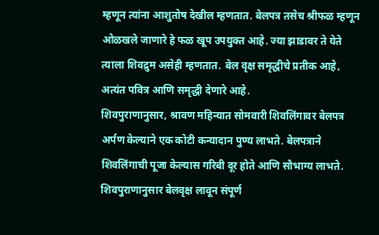म्हणून त्यांना आशुतोष देखील म्हणतात. बेलपत्र तसेच श्रीफळ म्हणून ओळखले जाणारे हे फळ खूप उपयुक्त आहे. ज्या झाडावर ते येते त्याला शिवद्रुम असेही म्हणतात. बेल वृक्ष समृद्धीचे प्रतीक आहे, अत्यंत पवित्र आणि समृद्धी देणारे आहे.
शिवपुराणानुसार, श्रावण महिन्यात सोमवारी शिवलिंगावर बेलपत्र अर्पण केल्याने एक कोटी कन्यादान पुण्य लाभते. बेलपत्राने शिवलिंगाची पूजा केल्यास गरिबी दूर होते आणि सौभाग्य लाभते. शिवपुराणानुसार बेलवृक्ष लावून संपूर्ण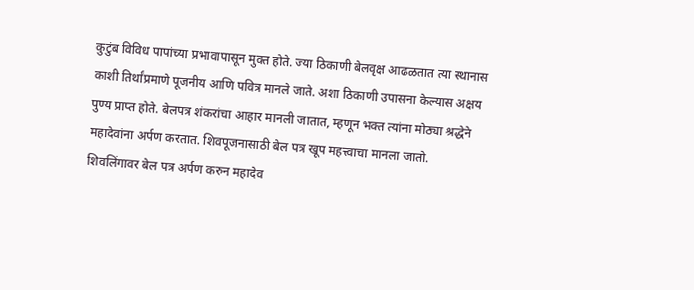कुटुंब विविध पापांच्या प्रभावापासून मुक्त होते. ज्या ठिकाणी बेलवृक्ष आढळतात त्या स्थानास काशी तिर्थांप्रमाणे पूजनीय आणि पवित्र मानले जाते. अशा ठिकाणी उपासना केल्यास अक्षय पुण्य प्राप्त होते. बेलपत्र शंकरांचा आहार मानली जातात, म्हणून भक्त त्यांना मोठ्या श्रद्धेने महादेवांना अर्पण करतात. शिवपूजनासाठी बेल पत्र खूप महत्त्वाचा मानला जातो.
शिवलिंगावर बेल पत्र अर्पण करुन महादेव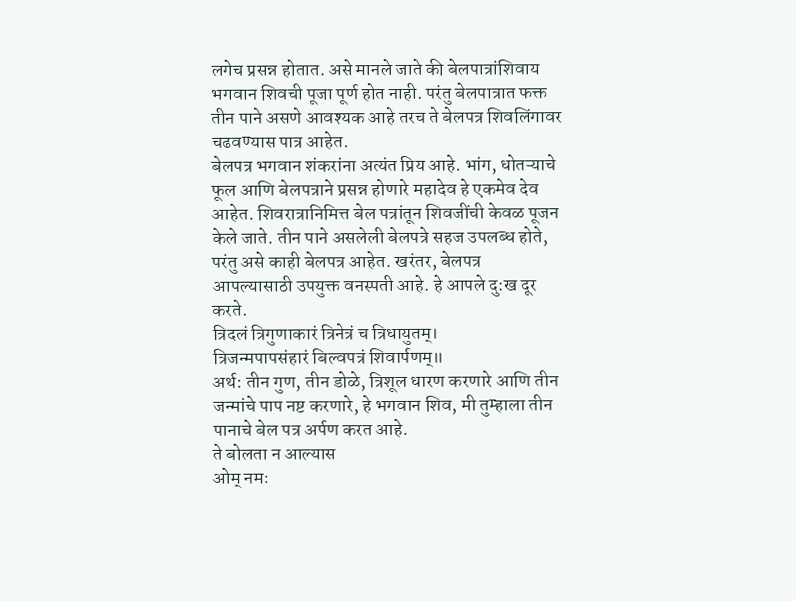लगेच प्रसन्न होतात. असे मानले जाते की बेलपात्रांशिवाय भगवान शिवची पूजा पूर्ण होत नाही. परंतु बेलपात्रात फक्त तीन पाने असणे आवश्यक आहे तरच ते बेलपत्र शिवलिंगावर चढवण्यास पात्र आहेत.
बेलपत्र भगवान शंकरांना अत्यंत प्रिय आहे. भांग, धोतऱ्याचे फूल आणि बेलपत्राने प्रसन्न होणारे महादेव हे एकमेव देव आहेत. शिवरात्रानिमित्त बेल पत्रांतून शिवजींची केवळ पूजन केले जाते. तीन पाने असलेली बेलपत्रे सहज उपलब्ध होते, परंतु असे काही बेलपत्र आहेत. खरंतर, बेलपत्र आपल्यासाठी उपयुक्त वनस्पती आहे. हे आपले दु:ख दूर करते.
त्रिदलं त्रिगुणाकारं त्रिनेत्रं च त्रिधायुतम्।
त्रिजन्मपापसंहारं बिल्वपत्रं शिवार्पणम्॥
अर्थ: तीन गुण, तीन डोळे, त्रिशूल धारण करणारे आणि तीन जन्मांचे पाप नष्ट करणारे, हे भगवान शिव, मी तुम्हाला तीन पानाचे बेल पत्र अर्पण करत आहे.
ते बोलता न आल्यास
ओम् नमः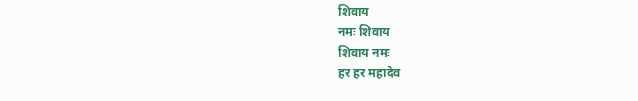शिवाय
नमः शिवाय
शिवाय नमः
हर हर महादेव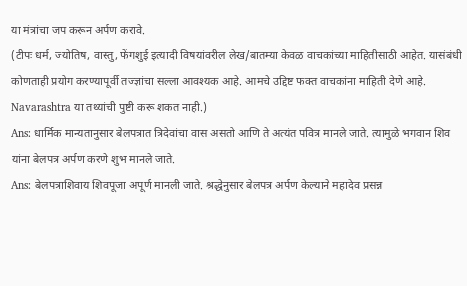या मंत्रांचा जप करून अर्पण करावे.
(टीपः धर्म, ज्योतिष, वास्तु, फेंगशुई इत्यादी विषयांवरील लेख/बातम्या केवळ वाचकांच्या माहितीसाठी आहेत. यासंबंधी कोणताही प्रयोग करण्यापूर्वी तज्ज्ञांचा सल्ला आवश्यक आहे. आमचे उद्दिष्ट फक्त वाचकांना माहिती देणे आहे. Navarashtra या तथ्यांची पुष्टी करू शकत नाही.)
Ans: धार्मिक मान्यतानुसार बेलपत्रात त्रिदेवांचा वास असतो आणि ते अत्यंत पवित्र मानले जाते. त्यामुळे भगवान शिव यांना बेलपत्र अर्पण करणे शुभ मानले जाते.
Ans: बेलपत्राशिवाय शिवपूजा अपूर्ण मानली जाते. श्रद्धेनुसार बेलपत्र अर्पण केल्याने महादेव प्रसन्न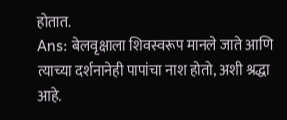होतात.
Ans: बेलवृक्षाला शिवस्वरूप मानले जाते आणि त्याच्या दर्शनानेही पापांचा नाश होतो, अशी श्रद्धा आहे.